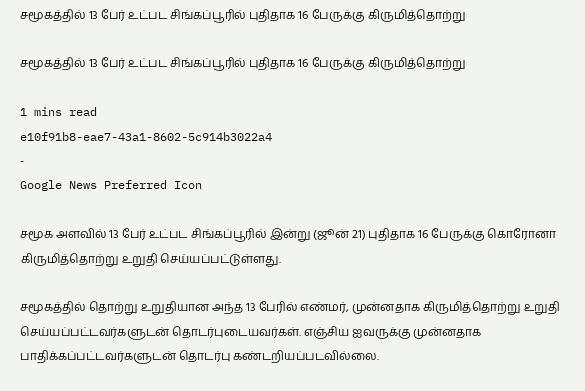சமூகத்தில் 13 பேர் உட்பட சிங்கப்பூரில் புதிதாக 16 பேருக்கு கிருமித்தொற்று

சமூகத்தில் 13 பேர் உட்பட சிங்கப்பூரில் புதிதாக 16 பேருக்கு கிருமித்தொற்று

1 mins read
e10f91b8-eae7-43a1-8602-5c914b3022a4
-
Google News Preferred Icon

சமூக அளவில் 13 பேர் உட்பட சிங்கப்பூரில் இன்று (ஜூன் 21) புதிதாக 16 பேருக்கு கொரோனா கிருமித்தொற்று உறுதி செய்யப்பட்டுள்ளது.

சமூகத்தில் தொற்று உறுதியான அந்த 13 பேரில் எண்மர், முன்னதாக கிருமித்தொற்று உறுதி செய்யப்பட்டவர்களுடன் தொடர்புடையவர்கள். எஞ்சிய ஐவருக்கு முன்னதாக பாதிக்கப்பட்டவர்களுடன் தொடர்பு கண்டறியப்படவில்லை.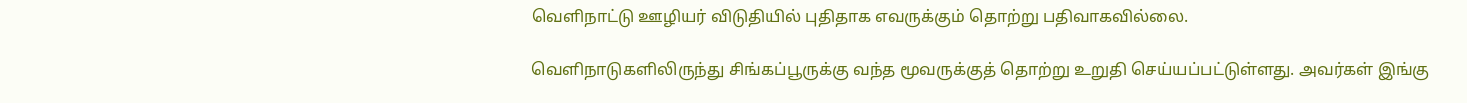வெளிநாட்டு ஊழியர் விடுதியில் புதிதாக எவருக்கும் தொற்று பதிவாகவில்லை.

வெளிநாடுகளிலிருந்து சிங்கப்பூருக்கு வந்த மூவருக்குத் தொற்று உறுதி செய்யப்பட்டுள்ளது. அவர்கள் இங்கு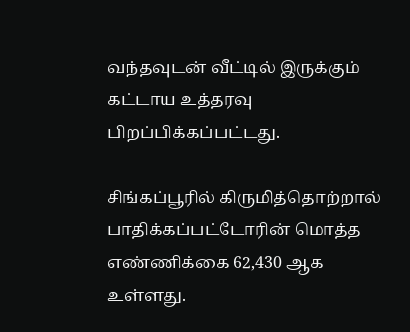வந்தவுடன் வீட்டில் இருக்கும் கட்டாய உத்தரவு பிறப்பிக்கப்பட்டது.

சிங்கப்பூரில் கிருமித்தொற்றால் பாதிக்கப்பட்டோரின் மொத்த எண்ணிக்கை 62,430 ஆக உள்ளது.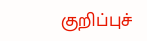குறிப்புச்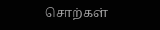சொற்கள்